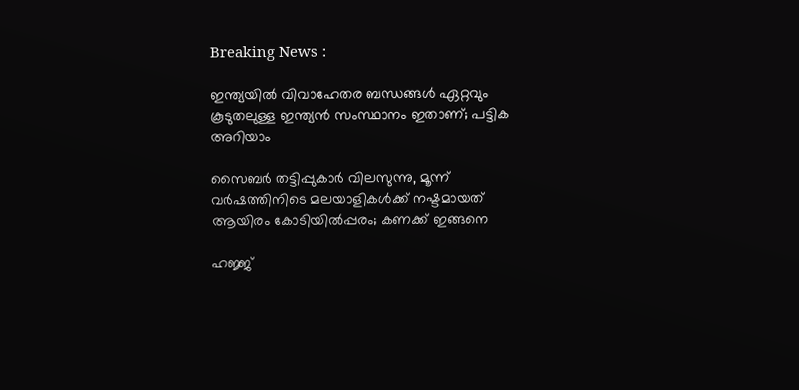Breaking News :

ഇന്ത്യയില്‍ വിവാഹേതര ബന്ധങ്ങള്‍ ഏറ്റവും കൂടുതലുള്ള ഇന്ത്യന്‍ സംസ്ഥാനം ഇതാണ്; പട്ടിക അറിയാം

സൈബര്‍ തട്ടിപ്പുകാര്‍ വിലസുന്നു, മൂന്ന് വര്‍ഷത്തിനിടെ മലയാളികള്‍ക്ക് നഷ്ടമായത് ആയിരം കോടിയില്‍പ്പരം; കണക്ക് ഇങ്ങനെ

ഹജ്ജ്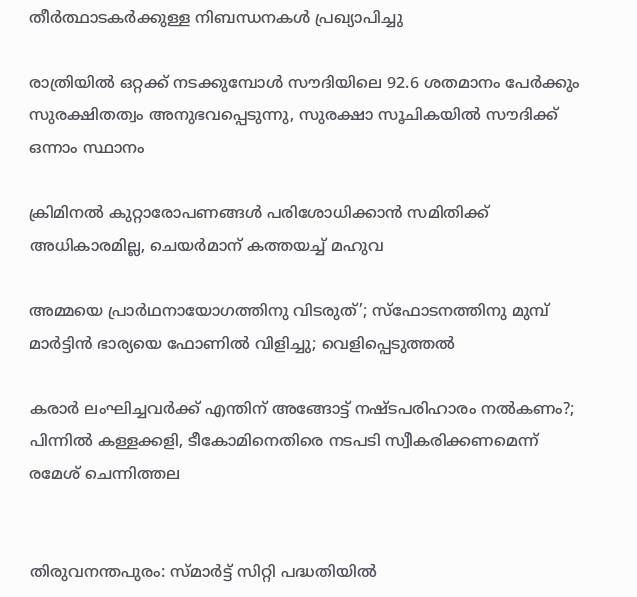തീർത്ഥാടകർക്കുള്ള നിബന്ധനകൾ പ്രഖ്യാപിച്ചു

രാത്രിയിൽ ഒറ്റക്ക് നടക്കുമ്പോൾ സൗദിയിലെ 92.6 ശതമാനം പേർക്കും സുരക്ഷിതത്വം അനുഭവപ്പെടുന്നു, സുരക്ഷാ സൂചികയിൽ സൗദിക്ക് ഒന്നാം സ്ഥാനം

ക്രിമിനല്‍ കുറ്റാരോപണങ്ങള്‍ പരിശോധിക്കാന്‍ സമിതിക്ക്‌ അധികാരമില്ല, ചെയര്‍മാന്‌ കത്തയച്ച് മഹുവ

അമ്മയെ പ്രാര്‍ഥനായോഗത്തിനു വിടരുത്’; സ്‌ഫോടനത്തിനു മുമ്പ് മാര്‍ട്ടിന്‍ ഭാര്യയെ ഫോണില്‍ വിളിച്ചു; വെളിപ്പെടുത്തല്‍

കരാർ ലംഘിച്ചവർക്ക് എന്തിന് അങ്ങോട്ട് നഷ്ടപരിഹാരം നൽകണം?; പിന്നിൽ കള്ളക്കളി, ടീകോമിനെതിരെ നടപടി സ്വീകരിക്കണമെന്ന് രമേശ് ചെന്നിത്തല


തിരുവനന്തപുരം: സ്മാര്‍ട്ട് സിറ്റി പദ്ധതിയില്‍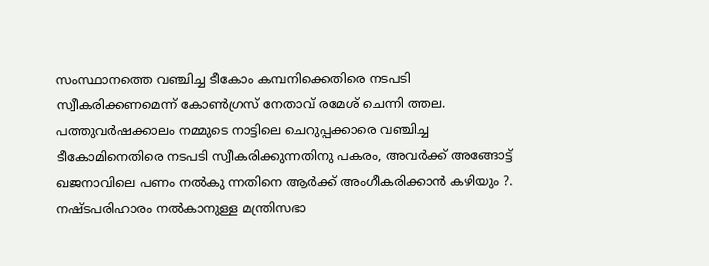സംസ്ഥാനത്തെ വഞ്ചിച്ച ടീകോം കമ്പനിക്കെതിരെ നടപടി സ്വീകരിക്കണമെന്ന് കോണ്‍ഗ്രസ് നേതാവ് രമേശ് ചെന്നി ത്തല. പത്തുവര്‍ഷക്കാലം നമ്മുടെ നാട്ടിലെ ചെറുപ്പക്കാരെ വഞ്ചിച്ച ടീകോമിനെതിരെ നടപടി സ്വീകരിക്കുന്നതിനു പകരം, അവര്‍ക്ക് അങ്ങോട്ട് ഖജനാവിലെ പണം നല്‍കു ന്നതിനെ ആര്‍ക്ക് അംഗീകരിക്കാന്‍ കഴിയും ?. നഷ്ടപരിഹാരം നല്‍കാനുള്ള മന്ത്രിസഭാ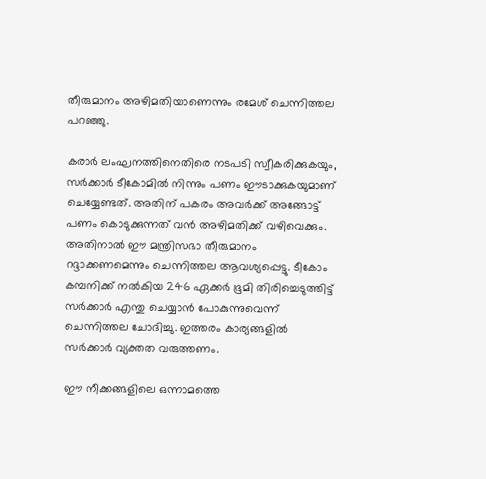തീരുമാനം അഴിമതിയാണെന്നും രമേശ് ചെന്നിത്തല പറഞ്ഞു.

കരാര്‍ ലംഘനത്തിനെതിരെ നടപടി സ്വീകരിക്കുകയും, സര്‍ക്കാര്‍ ടീകോമില്‍ നിന്നും പണം ഈടാക്കുകയുമാണ് ചെയ്യേണ്ടത്. അതിന് പകരം അവര്‍ക്ക് അങ്ങോട്ട് പണം കൊടുക്കുന്നത് വന്‍ അഴിമതിക്ക് വഴിവെക്കും. അതിനാല്‍ ഈ മന്ത്രിസഭാ തീരുമാനം റദ്ദാക്കണമെന്നും ചെന്നിത്തല ആവശ്യപ്പെട്ടു. ടീകോം കമ്പനിക്ക് നല്‍കിയ 246 ഏക്കര്‍ ഭൂമി തിരിച്ചെടുത്തിട്ട് സര്‍ക്കാര്‍ എന്തു ചെയ്യാന്‍ പോകുന്നുവെന്ന് ചെന്നിത്തല ചോദിച്ചു. ഇത്തരം കാര്യങ്ങളില്‍ സര്‍ക്കാര്‍ വ്യക്തത വരുത്തണം.

ഈ നീക്കങ്ങളിലെ ഒന്നാമത്തെ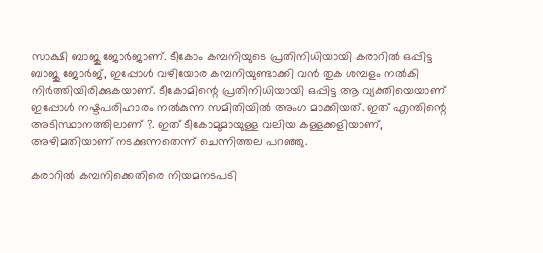സാക്ഷി ബാജു ജോര്‍ജാണ്. ടീകോം കമ്പനിയുടെ പ്രതിനിധിയായി കരാറില്‍ ഒപ്പിട്ട ബാജു ജോര്‍ജ്, ഇപ്പോള്‍ വഴിയോര കമ്പനിയുണ്ടാക്കി വന്‍ തുക ശമ്പളം നല്‍കി നിര്‍ത്തിയിരിക്കുകയാണ്. ടീകോമിന്റെ പ്രതിനിധിയായി ഒപ്പിട്ട ആ വ്യക്തിയെയാണ് ഇപ്പോള്‍ നഷ്ടപരിഹാരം നല്‍കുന്ന സമിതിയില്‍ അംഗ മാക്കിയത്. ഇത് എന്തിന്റെ അടിസ്ഥാനത്തിലാണ് ?. ഇത് ടീകോമുമായുള്ള വലിയ കള്ളക്കളിയാണ്, അഴിമതിയാണ് നടക്കുന്നതെന്ന് ചെന്നിത്തല പറഞ്ഞു.

കരാറില്‍ കമ്പനിക്കെതിരെ നിയമനടപടി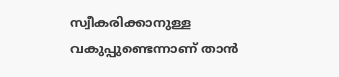സ്വീകരിക്കാനുള്ള വകുപ്പുണ്ടെന്നാണ് താന്‍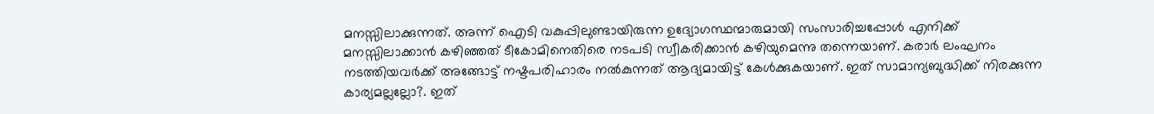മനസ്സിലാക്കുന്നത്. അന്ന് ഐടി വകുപ്പിലുണ്ടായിരുന്ന ഉദ്യോഗസ്ഥന്മാരുമായി സംസാരിച്ചപ്പോള്‍ എനിക്ക് മനസ്സിലാക്കാന്‍ കഴിഞ്ഞത് ടീകോമിനെതിരെ നടപടി സ്വീകരിക്കാന്‍ കഴിയുമെന്നു തന്നെയാണ്. കരാര്‍ ലംഘനം നടത്തിയവര്‍ക്ക് അങ്ങോട്ട് നഷ്ടപരിഹാരം നല്‍കുന്നത് ആദ്യമായിട്ട് കേള്‍ക്കുകയാണ്. ഇത് സാമാന്യബുദ്ധിക്ക് നിരക്കുന്ന കാര്യമല്ലല്ലോ?. ഇത്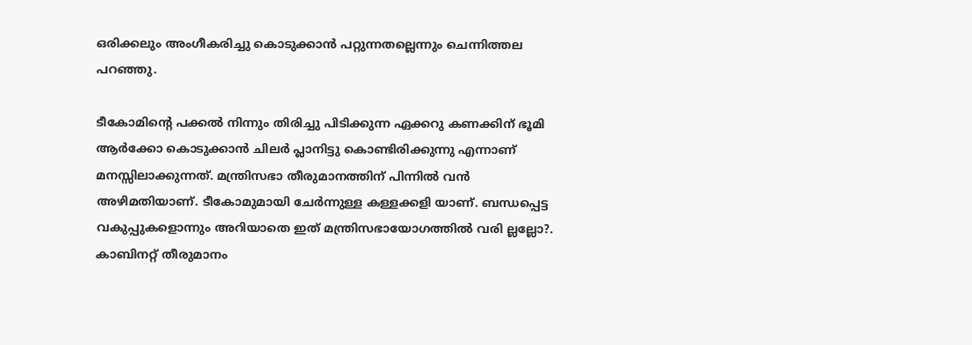ഒരിക്കലും അംഗീകരിച്ചു കൊടുക്കാന്‍ പറ്റുന്നതല്ലെന്നും ചെന്നിത്തല പറഞ്ഞു.

ടീകോമിന്റെ പക്കല്‍ നിന്നും തിരിച്ചു പിടിക്കുന്ന ഏക്കറു കണക്കിന് ഭൂമി ആര്‍ക്കോ കൊടുക്കാന്‍ ചിലര്‍ പ്ലാനിട്ടു കൊണ്ടിരിക്കുന്നു എന്നാണ് മനസ്സിലാക്കുന്നത്. മന്ത്രിസഭാ തീരുമാനത്തിന് പിന്നില്‍ വന്‍ അഴിമതിയാണ്. ടീകോമുമായി ചേര്‍ന്നുള്ള കള്ളക്കളി യാണ്. ബന്ധപ്പെട്ട വകുപ്പുകളൊന്നും അറിയാതെ ഇത് മന്ത്രിസഭായോഗത്തില്‍ വരി ല്ലല്ലോ?. കാബിനറ്റ് തീരുമാനം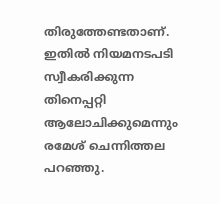തിരുത്തേണ്ടതാണ്. ഇതില്‍ നിയമനടപടി സ്വീകരിക്കുന്ന തിനെപ്പറ്റി ആലോചിക്കുമെന്നും രമേശ് ചെന്നിത്തല പറഞ്ഞു.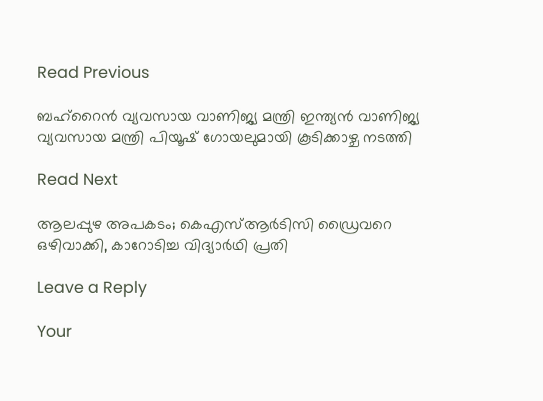Read Previous

ബഹ്‌റൈൻ വ്യവസായ വാണിജ്യ മന്ത്രി ഇന്ത്യൻ വാണിജ്യ വ്യവസായ മന്ത്രി പിയൂഷ് ഗോയലുമായി കൂടിക്കാഴ്ച നടത്തി

Read Next

ആലപ്പുഴ അപകടം; കെഎസ്ആർടിസി ഡ്രൈവറെ ഒഴിവാക്കി, കാറോടിച്ച വിദ്യാർഥി പ്രതി

Leave a Reply

Your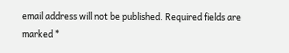email address will not be published. Required fields are marked *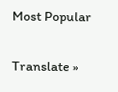Most Popular

Translate »